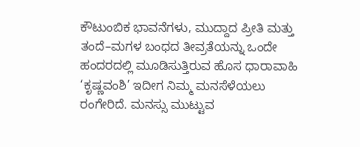ಕೌಟುಂಬಿಕ ಭಾವನೆಗಳು, ಮುದ್ದಾದ ಪ್ರೀತಿ ಮತ್ತು ತಂದೆ–ಮಗಳ ಬಂಧದ ತೀವ್ರತೆಯನ್ನು ಒಂದೇ ಹಂದರದಲ್ಲಿ ಮೂಡಿಸುತ್ತಿರುವ ಹೊಸ ಧಾರಾವಾಹಿ ‘ಕೃಷ್ಣವಂಶಿ’ ಇದೀಗ ನಿಮ್ಮ ಮನಸೆಳೆಯಲು ರಂಗೇರಿದೆ. ಮನಸ್ಸು ಮುಟ್ಟುವ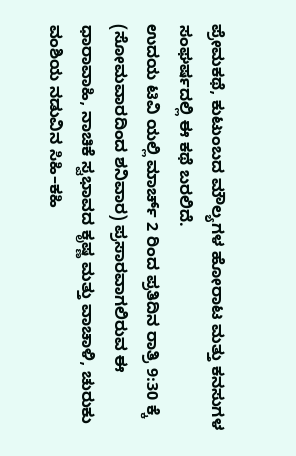ಪ್ರೇಮಕಥೆ, ಕುಟುಂಬದ ಮೌಲ್ಯಗಳ ಹೋರಾಟ ಮತ್ತು ಕನಸುಗಳ ಸಂಘರ್ಷದಲ್ಲಿ ಈ ಕಥೆ ಬರಲಿದೆ.
ಉದಯ ಟಿವಿ ಯಲ್ಲಿ ಮಾರ್ಚ್ 2 ರಿಂದ ಪ್ರತಿದಿನ ರಾತ್ರಿ 9:30 ಕ್ಕೆ (ಸೋಮವಾರದಿಂದ ಶನಿವಾರ) ಪ್ರಸಾರವಾಗಲಿರುವ ಈ ಧಾರಾವಾಹಿ, ನಾಚಿಕೆ ಸ್ವಭಾವದ ಕೃಷ್ಣ ಮತ್ತು ವಾಚಾಳಿ, ಚುರುಕು ವಂಶಿಯ ನಡುವಿನ ಸಿಹಿ–ಕಹಿ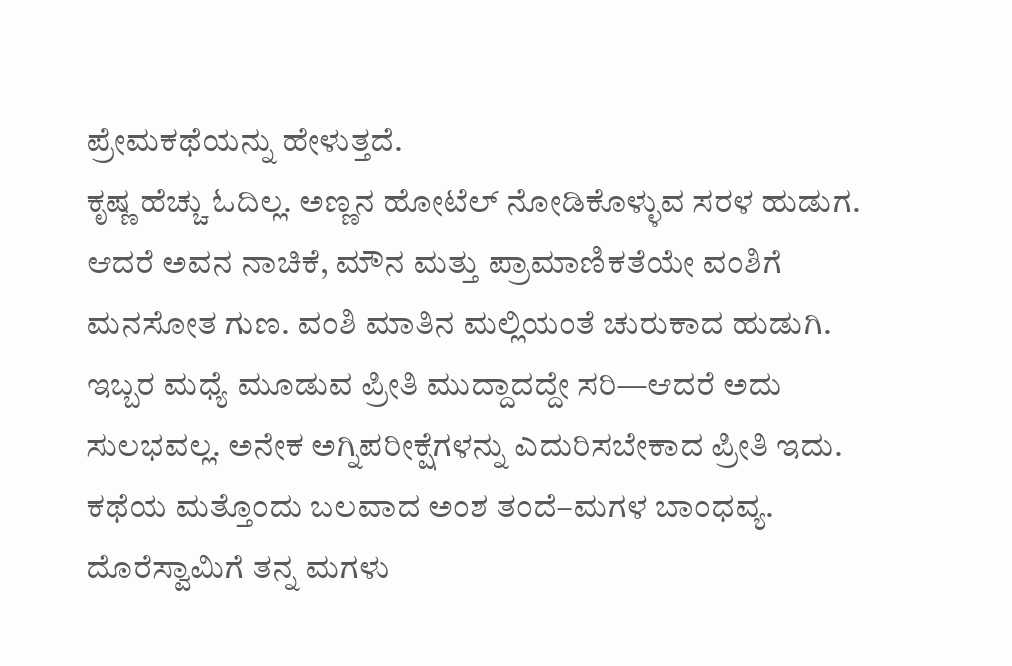ಪ್ರೇಮಕಥೆಯನ್ನು ಹೇಳುತ್ತದೆ.
ಕೃಷ್ಣ ಹೆಚ್ಚು ಓದಿಲ್ಲ. ಅಣ್ಣನ ಹೋಟೆಲ್ ನೋಡಿಕೊಳ್ಳುವ ಸರಳ ಹುಡುಗ. ಆದರೆ ಅವನ ನಾಚಿಕೆ, ಮೌನ ಮತ್ತು ಪ್ರಾಮಾಣಿಕತೆಯೇ ವಂಶಿಗೆ ಮನಸೋತ ಗುಣ. ವಂಶಿ ಮಾತಿನ ಮಲ್ಲಿಯಂತೆ ಚುರುಕಾದ ಹುಡುಗಿ. ಇಬ್ಬರ ಮಧ್ಯೆ ಮೂಡುವ ಪ್ರೀತಿ ಮುದ್ದಾದದ್ದೇ ಸರಿ—ಆದರೆ ಅದು ಸುಲಭವಲ್ಲ. ಅನೇಕ ಅಗ್ನಿಪರೀಕ್ಷೆಗಳನ್ನು ಎದುರಿಸಬೇಕಾದ ಪ್ರೀತಿ ಇದು.
ಕಥೆಯ ಮತ್ತೊಂದು ಬಲವಾದ ಅಂಶ ತಂದೆ–ಮಗಳ ಬಾಂಧವ್ಯ. ದೊರೆಸ್ವಾಮಿಗೆ ತನ್ನ ಮಗಳು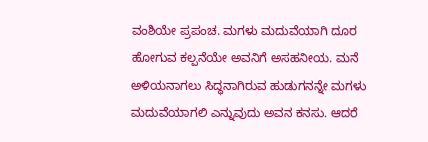ವಂಶಿಯೇ ಪ್ರಪಂಚ. ಮಗಳು ಮದುವೆಯಾಗಿ ದೂರ ಹೋಗುವ ಕಲ್ಪನೆಯೇ ಅವನಿಗೆ ಅಸಹನೀಯ. ಮನೆ ಅಳಿಯನಾಗಲು ಸಿದ್ಧನಾಗಿರುವ ಹುಡುಗನನ್ನೇ ಮಗಳು ಮದುವೆಯಾಗಲಿ ಎನ್ನುವುದು ಅವನ ಕನಸು. ಆದರೆ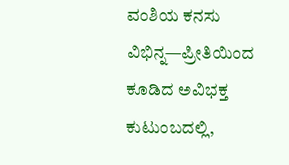ವಂಶಿಯ ಕನಸು ವಿಭಿನ್ನ—ಪ್ರೀತಿಯಿಂದ ಕೂಡಿದ ಅವಿಭಕ್ತ ಕುಟುಂಬದಲ್ಲಿ,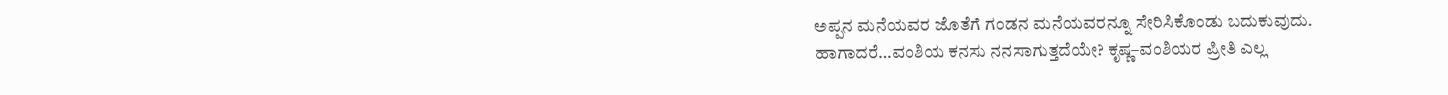ಅಪ್ಪನ ಮನೆಯವರ ಜೊತೆಗೆ ಗಂಡನ ಮನೆಯವರನ್ನೂ ಸೇರಿಸಿಕೊಂಡು ಬದುಕುವುದು.
ಹಾಗಾದರೆ…ವಂಶಿಯ ಕನಸು ನನಸಾಗುತ್ತದೆಯೇ? ಕೃಷ್ಣ–ವಂಶಿಯರ ಪ್ರೀತಿ ಎಲ್ಲ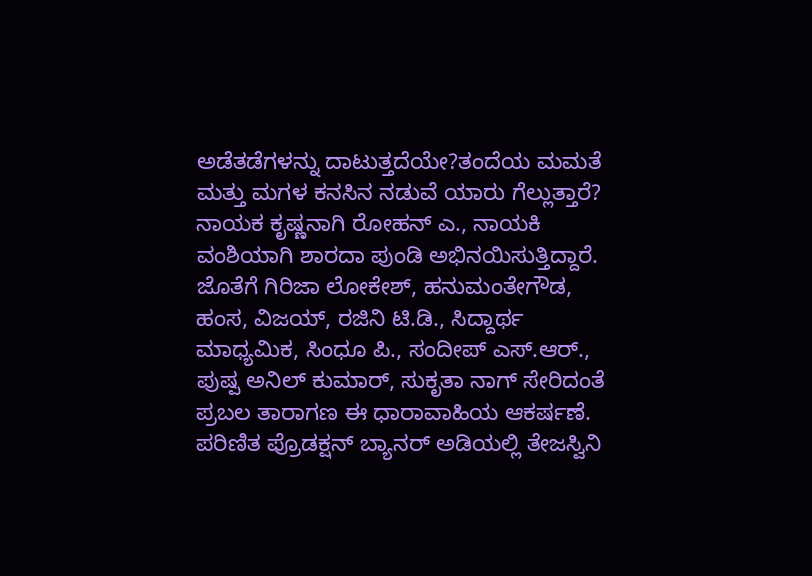ಅಡೆತಡೆಗಳನ್ನು ದಾಟುತ್ತದೆಯೇ?ತಂದೆಯ ಮಮತೆ ಮತ್ತು ಮಗಳ ಕನಸಿನ ನಡುವೆ ಯಾರು ಗೆಲ್ಲುತ್ತಾರೆ?
ನಾಯಕ ಕೃಷ್ಣನಾಗಿ ರೋಹನ್ ಎ., ನಾಯಕಿ ವಂಶಿಯಾಗಿ ಶಾರದಾ ಪುಂಡಿ ಅಭಿನಯಿಸುತ್ತಿದ್ದಾರೆ. ಜೊತೆಗೆ ಗಿರಿಜಾ ಲೋಕೇಶ್, ಹನುಮಂತೇಗೌಡ, ಹಂಸ, ವಿಜಯ್, ರಜಿನಿ ಟಿ.ಡಿ., ಸಿದ್ದಾರ್ಥ ಮಾಧ್ಯಮಿಕ, ಸಿಂಧೂ ಪಿ., ಸಂದೀಪ್ ಎಸ್.ಆರ್., ಪುಷ್ಪ ಅನಿಲ್ ಕುಮಾರ್, ಸುಕೃತಾ ನಾಗ್ ಸೇರಿದಂತೆ ಪ್ರಬಲ ತಾರಾಗಣ ಈ ಧಾರಾವಾಹಿಯ ಆಕರ್ಷಣೆ.
ಪರಿಣಿತ ಪ್ರೊಡಕ್ಷನ್ ಬ್ಯಾನರ್ ಅಡಿಯಲ್ಲಿ ತೇಜಸ್ವಿನಿ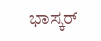ಭಾಸ್ಕರ್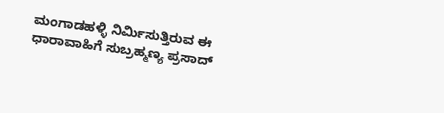ಮಂಗಾಡಹಳ್ಳಿ ನಿರ್ಮಿಸುತ್ತಿರುವ ಈ ಧಾರಾವಾಹಿಗೆ ಸುಬ್ರಹ್ಮಣ್ಯ ಪ್ರಸಾದ್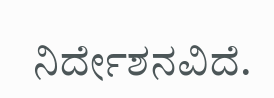ನಿರ್ದೇಶನವಿದೆ.